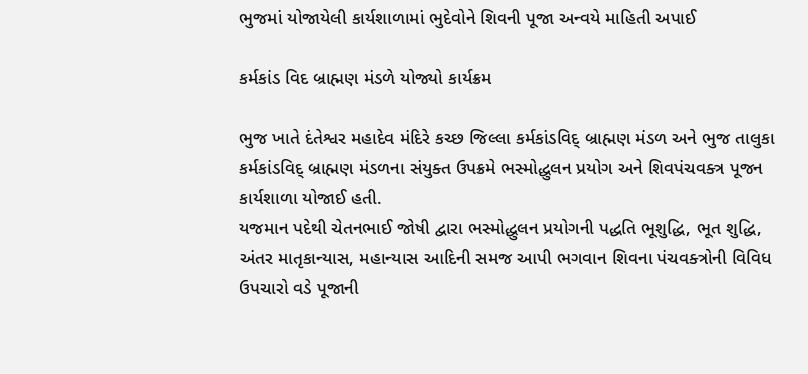ભુજમાં યોજાયેલી કાર્યશાળામાં ભુદેવોને શિવની પૂજા અન્વયે માહિતી અપાઈ

કર્મકાંડ વિદ બ્રાહ્મણ મંડળે યોજ્યો કાર્યક્રમ

ભુજ ખાતે દંતેશ્વર મહાદેવ મંદિરે કચ્છ જિલ્લા કર્મકાંડવિદ્ બ્રાહ્મણ મંડળ અને ભુજ તાલુકા કર્મકાંડવિદ્ બ્રાહ્મણ મંડળના સંયુક્ત ઉપક્રમે ભસ્મોદ્ધુલન પ્રયોગ અને શિવપંચવક્ત્ર પૂજન કાર્યશાળા યોજાઈ હતી.
યજમાન પદેથી ચેતનભાઈ જોષી દ્વારા ભસ્મોદ્ધુલન પ્રયોગની પદ્ધતિ ભૂશુદ્ધિ, ભૂત શુદ્ધિ, અંતર માતૃકાન્યાસ, મહાન્યાસ આદિની સમજ આપી ભગવાન શિવના પંચવક્ત્રોની વિવિધ ઉપચારો વડે પૂજાની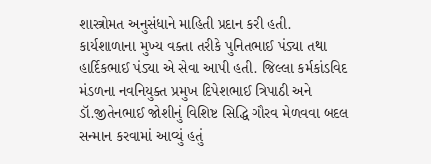શાસ્ત્રોમત અનુસંધાને માહિતી પ્રદાન કરી હતી.
કાર્યશાળાના મુખ્ય વક્તા તરીકે પુનિતભાઈ પંડ્યા તથા હાર્દિકભાઈ પંડ્યા એ સેવા આપી હતી. જિલ્લા કર્મકાંડવિદ મંડળના નવનિયુક્ત પ્રમુખ દિપેશભાઈ ત્રિપાઠી અને ડૉ.જીતેનભાઈ જોશીનું વિશિષ્ટ સિદ્ધિ ગૌરવ મેળવવા બદલ સન્માન કરવામાં આવ્યું હતું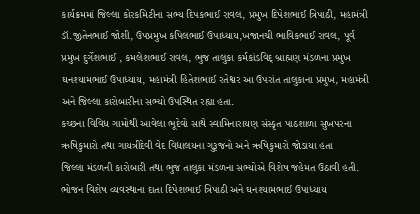કાર્યક્રમમાં જિલ્લા કોરકમિટીના સભ્ય દિપકભાઈ રાવલ, પ્રમુખ દિપેશભાઈ ત્રિપાઠી, મહામંત્રી ડૉ.જીતેનભાઈ જોશી, ઉપપ્રમુખ કપિલભાઈ ઉપાધ્યાય,ખજાનચી ભાવિકભાઈ રાવલ, પૂર્વ પ્રમુખ દુર્ગેશભાઈ , કમલેશભાઈ રાવલ, ભુજ તાલુકા કર્મકાંડવિદ્ બ્રાહ્મણ મંડળના પ્રમુખ ઘનશ્યામભાઈ ઉપાધ્યાય, મહામંત્રી હિતેશભાઈ રતેશ્વર આ ઉપરાંત તાલુકાના પ્રમુખ, મહામંત્રી અને જિલ્લા કારોબારીના સભ્યો ઉપસ્થિત રહ્યા હતા.
કચ્છના વિવિધ ગામોથી આવેલા ભૂદેવો સાથે સ્વામિનારાયણ સંસ્કૃત પાઠશાળા સુખપરના ઋષિકુમારો તથા ગાયત્રીદેવી વેદ વિદ્યાલયના ગુરૂજનો અને ઋષિકુમારો જોડાયા હતા
જિલ્લા મંડળની કારોબારી તથા ભુજ તાલુકા મંડળના સભ્યોએ વિશેષ જહેમત ઉઠાવી હતી. ભોજન વિશેષ વ્યવસ્થાના દાતા દિપેશભાઈ ત્રિપાઠી અને ઘનશ્યામભાઈ ઉપાધ્યાય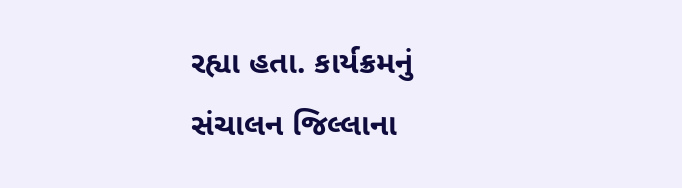રહ્યા હતા. કાર્યક્રમનું સંચાલન જિલ્લાના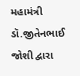મહામંત્રી ડૉ.જીતેનભાઈ જોશી દ્વારા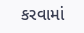કરવામાં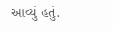આવ્યું હતું.